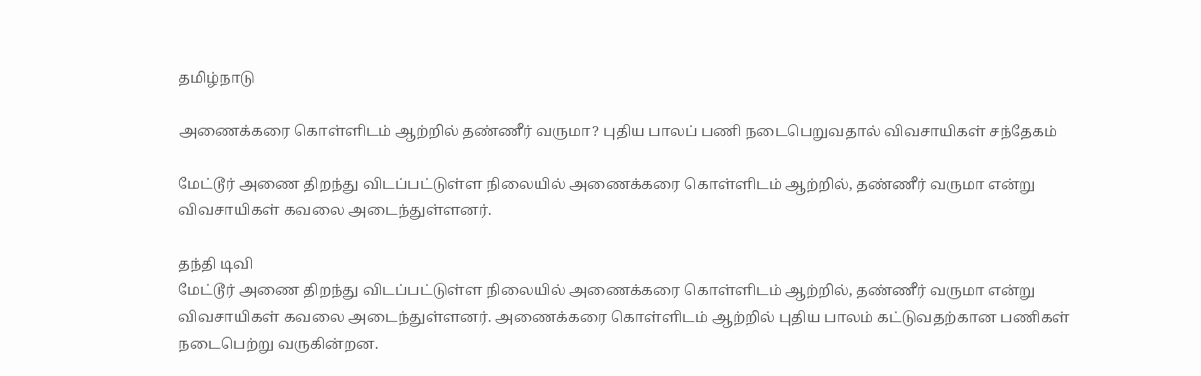தமிழ்நாடு

அணைக்கரை கொள்ளிடம் ஆற்றில் தண்ணீர் வருமா? புதிய பாலப் பணி நடைபெறுவதால் விவசாயிகள் சந்தேகம்

மேட்டூர் அணை திறந்து விடப்பட்டுள்ள நிலையில் அணைக்கரை கொள்ளிடம் ஆற்றில், தண்ணீர் வருமா என்று விவசாயிகள் கவலை அடைந்துள்ளனர்.

தந்தி டிவி
மேட்டூர் அணை திறந்து விடப்பட்டுள்ள நிலையில் அணைக்கரை கொள்ளிடம் ஆற்றில், தண்ணீர் வருமா என்று விவசாயிகள் கவலை அடைந்துள்ளனர். அணைக்கரை கொள்ளிடம் ஆற்றில் புதிய பாலம் கட்டுவதற்கான பணிகள் நடைபெற்று வருகின்றன.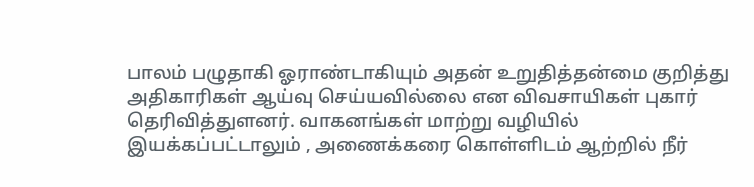பாலம் பழுதாகி ஓராண்டாகியும் அதன் உறுதித்தன்மை குறித்து அதிகாரிகள் ஆய்வு செய்யவில்லை என விவசாயிகள் புகார் தெரிவித்துளனர். வாகனங்கள் மாற்று வழியில் இயக்கப்பட்டாலும் , அணைக்கரை கொள்ளிடம் ஆற்றில் நீர்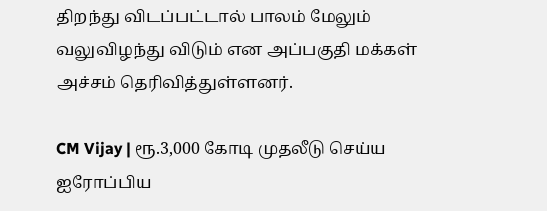திறந்து விடப்பட்டால் பாலம் மேலும் வலுவிழந்து விடும் என அப்பகுதி மக்கள் அச்சம் தெரிவித்துள்ளனர்.

CM Vijay | ரூ.3,000 கோடி முதலீடு செய்ய ஐரோப்பிய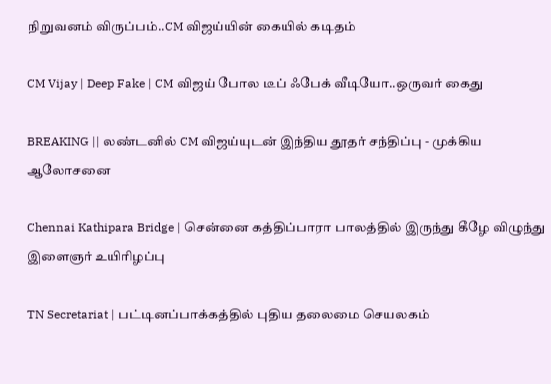நிறுவனம் விருப்பம்..CM விஜய்யின் கையில் கடிதம்

CM Vijay | Deep Fake | CM விஜய் போல டீப் ஃபேக் வீடியோ..ஒருவர் கைது

BREAKING || லண்டனில் CM விஜய்யுடன் இந்திய தூதர் சந்திப்பு - முக்கிய ஆலோசனை

Chennai Kathipara Bridge | சென்னை கத்திப்பாரா பாலத்தில் இருந்து கீழே விழுந்து இளைஞர் உயிரிழப்பு

TN Secretariat | பட்டினப்பாக்கத்தில் புதிய தலைமை செயலகம்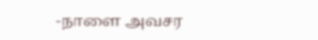-நாளை அவசர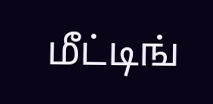மீட்டிங்